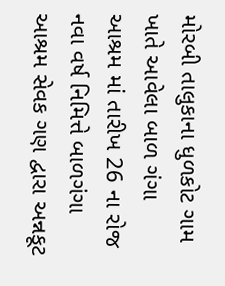મોરબી તાલુકાના ધુળકોટ ગામ ખાતે આવેલા બાળ ગંગા આશ્રમ માં તારીખ 26 ના રોજ નવા વર્ષ નિમિત્તે બાળગંગા આશ્રમ સેવક ગણ દ્વારા અન્નકૂટ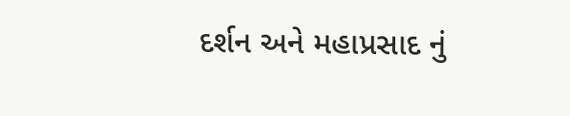દર્શન અને મહાપ્રસાદ નું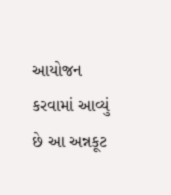આયોજન કરવામાં આવ્યું છે આ અન્નકૂટ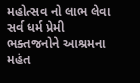મહોત્સવ નો લાભ લેવા સર્વ ધર્મ પ્રેમી ભક્તજનોને આશ્રમના મહંત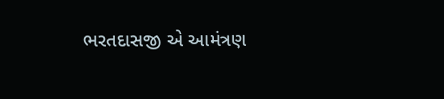ભરતદાસજી એ આમંત્રણ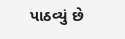પાઠવ્યું છે